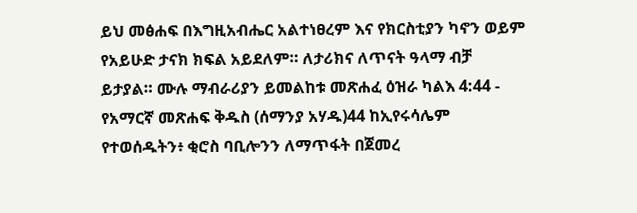ይህ መፅሐፍ በእግዚአብሔር አልተነፀረም እና የክርስቲያን ካኖን ወይም የአይሁድ ታናክ ክፍል አይደለም። ለታሪክና ለጥናት ዓላማ ብቻ ይታያል። ሙሉ ማብራሪያን ይመልከቱ መጽሐፈ ዕዝራ ካልእ 4:44 - የአማርኛ መጽሐፍ ቅዱስ (ሰማንያ አሃዱ)44 ከኢየሩሳሌም የተወሰዱትን፥ ቂሮስ ባቢሎንን ለማጥፋት በጀመረ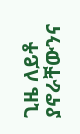ጊዜ ለይቶ ያኖራቸውንና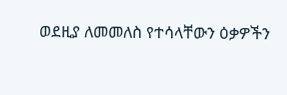ወደዚያ ለመመለስ የተሳላቸውን ዕቃዎችን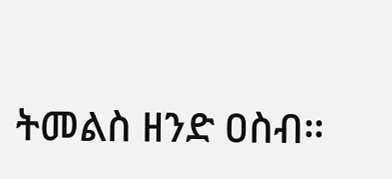ትመልስ ዘንድ ዐስብ።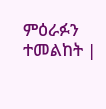ምዕራፉን ተመልከት |